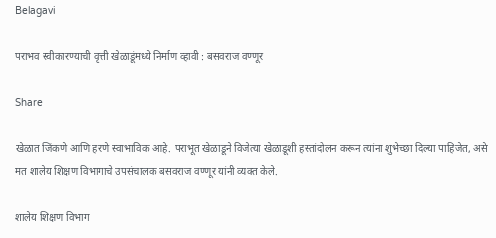Belagavi

पराभव स्वीकारण्याची वृत्ती खेळाडूंमध्ये निर्माण व्हावी : बसवराज वण्णूर

Share

खेळात जिंकणे आणि हरणे स्वाभाविक आहे. पराभूत खेळाडूने विजेत्या खेळाडूशी हस्तांदोलन करून त्यांना शुभेच्छा दिल्या पाहिजेत, असे मत शालेय शिक्षण विभागाचे उपसंचालक बसवराज वण्णूर यांनी व्यक्त केले.

शालेय शिक्षण विभाग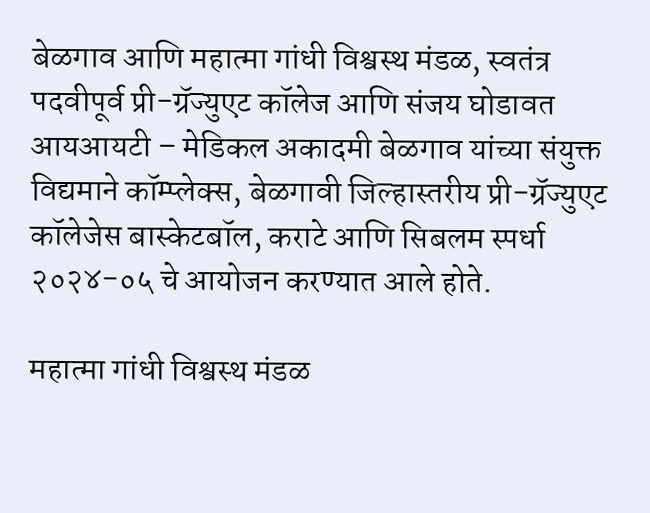बेळगाव आणि महात्मा गांधी विश्वस्थ मंडळ, स्वतंत्र पदवीपूर्व प्री-ग्रॅज्युएट कॉलेज आणि संजय घोडावत आयआयटी – मेडिकल अकादमी बेळगाव यांच्या संयुक्त विद्यमाने कॉम्प्लेक्स, बेळगावी जिल्हास्तरीय प्री-ग्रॅज्युएट कॉलेजेस बास्केटबॉल, कराटे आणि सिबलम स्पर्धा २०२४-०५ चे आयोजन करण्यात आले होते.

महात्मा गांधी विश्वस्थ मंडळ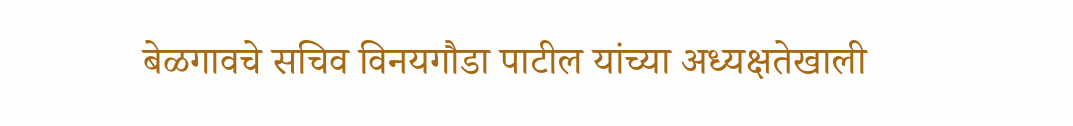बेळगावचे सचिव विनयगौडा पाटील यांच्या अध्यक्षतेखाली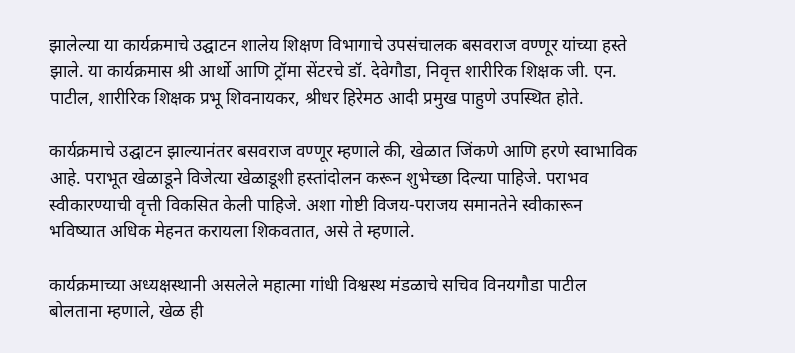झालेल्या या कार्यक्रमाचे उद्घाटन शालेय शिक्षण विभागाचे उपसंचालक बसवराज वण्णूर यांच्या हस्ते झाले. या कार्यक्रमास श्री आर्थो आणि ट्रॉमा सेंटरचे डॉ. देवेगौडा, निवृत्त शारीरिक शिक्षक जी. एन. पाटील, शारीरिक शिक्षक प्रभू शिवनायकर, श्रीधर हिरेमठ आदी प्रमुख पाहुणे उपस्थित होते.

कार्यक्रमाचे उद्घाटन झाल्यानंतर बसवराज वण्णूर म्हणाले की, खेळात जिंकणे आणि हरणे स्वाभाविक आहे. पराभूत खेळाडूने विजेत्या खेळाडूशी हस्तांदोलन करून शुभेच्छा दिल्या पाहिजे. पराभव स्वीकारण्याची वृत्ती विकसित केली पाहिजे. अशा गोष्टी विजय-पराजय समानतेने स्वीकारून भविष्यात अधिक मेहनत करायला शिकवतात, असे ते म्हणाले.

कार्यक्रमाच्या अध्यक्षस्थानी असलेले महात्मा गांधी विश्वस्थ मंडळाचे सचिव विनयगौडा पाटील बोलताना म्हणाले, खेळ ही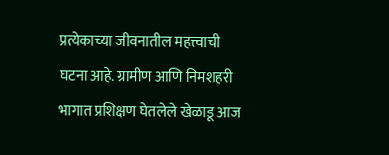प्रत्येकाच्या जीवनातील महत्त्वाची घटना आहे. ग्रामीण आणि निमशहरी भागात प्रशिक्षण घेतलेले खेळाडू आज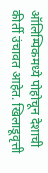ऑलिम्पिकमध्ये पोहोचून देशाची कीर्ती उंचावत आहेत. खिलाडूवृत्ती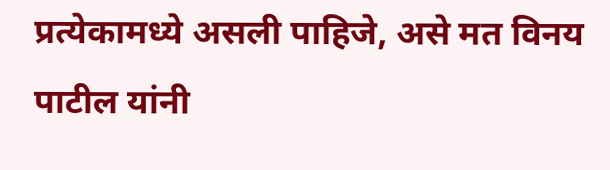प्रत्येकामध्ये असली पाहिजे, असे मत विनय पाटील यांनी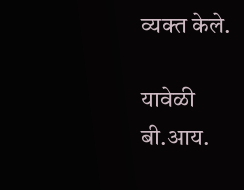व्यक्त केले.

यावेळी बी.आय.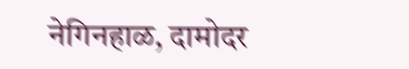नेगिनहाळ, दामोदर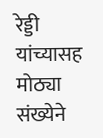रेड्डी यांच्यासह मोठ्या संख्येने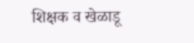शिक्षक व खेळाडू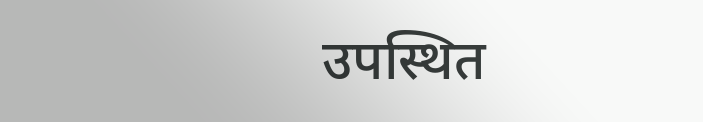उपस्थित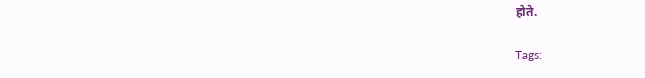होते.

Tags: